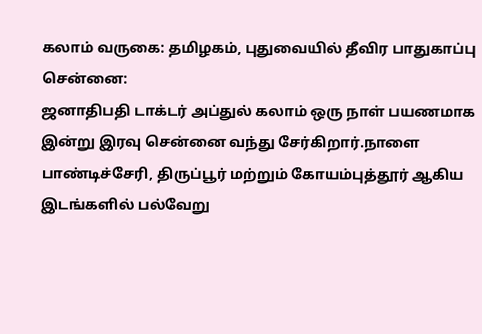கலாம் வருகை: தமிழகம், புதுவையில் தீவிர பாதுகாப்பு
சென்னை:
ஜனாதிபதி டாக்டர் அப்துல் கலாம் ஒரு நாள் பயணமாக இன்று இரவு சென்னை வந்து சேர்கிறார்.நாளை பாண்டிச்சேரி, திருப்பூர் மற்றும் கோயம்புத்தூர் ஆகிய இடங்களில் பல்வேறு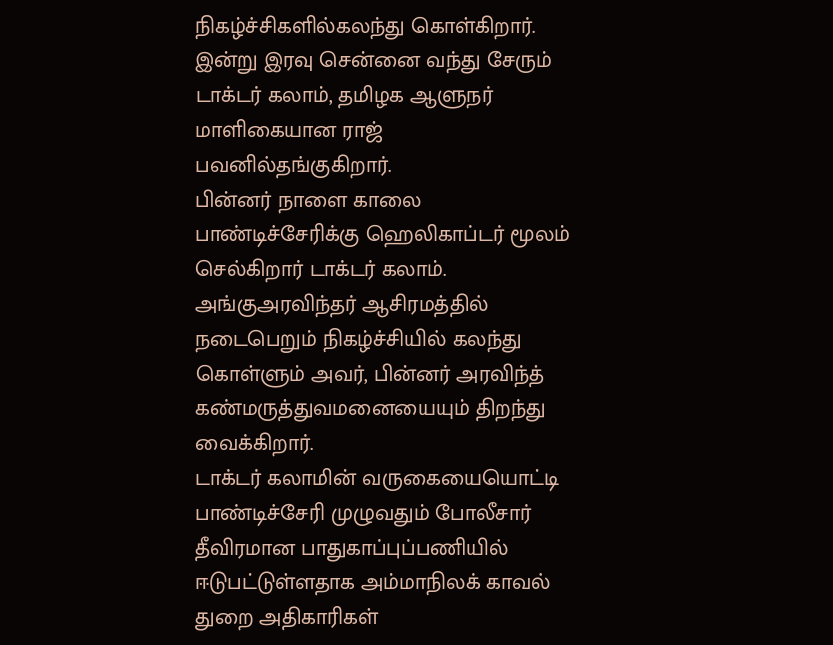நிகழ்ச்சிகளில்கலந்து கொள்கிறார்.
இன்று இரவு சென்னை வந்து சேரும் டாக்டர் கலாம், தமிழக ஆளுநர் மாளிகையான ராஜ் பவனில்தங்குகிறார்.
பின்னர் நாளை காலை பாண்டிச்சேரிக்கு ஹெலிகாப்டர் மூலம் செல்கிறார் டாக்டர் கலாம். அங்குஅரவிந்தர் ஆசிரமத்தில் நடைபெறும் நிகழ்ச்சியில் கலந்து கொள்ளும் அவர், பின்னர் அரவிந்த் கண்மருத்துவமனையையும் திறந்து வைக்கிறார்.
டாக்டர் கலாமின் வருகையையொட்டி பாண்டிச்சேரி முழுவதும் போலீசார் தீவிரமான பாதுகாப்புப்பணியில் ஈடுபட்டுள்ளதாக அம்மாநிலக் காவல் துறை அதிகாரிகள்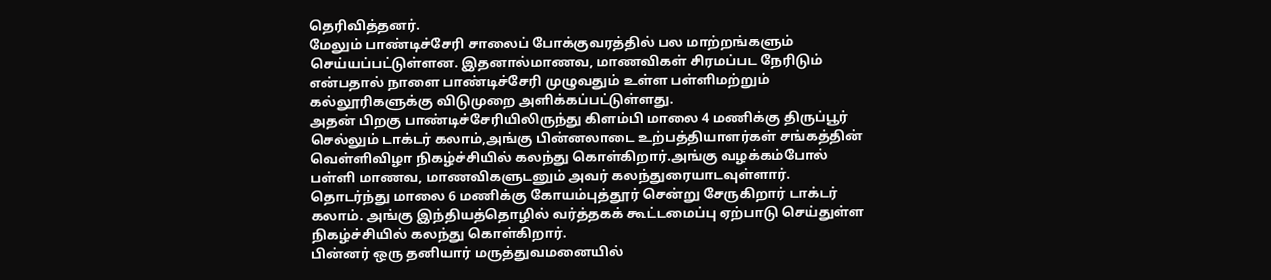தெரிவித்தனர்.
மேலும் பாண்டிச்சேரி சாலைப் போக்குவரத்தில் பல மாற்றங்களும் செய்யப்பட்டுள்ளன. இதனால்மாணவ, மாணவிகள் சிரமப்பட நேரிடும் என்பதால் நாளை பாண்டிச்சேரி முழுவதும் உள்ள பள்ளிமற்றும் கல்லூரிகளுக்கு விடுமுறை அளிக்கப்பட்டுள்ளது.
அதன் பிறகு பாண்டிச்சேரியிலிருந்து கிளம்பி மாலை 4 மணிக்கு திருப்பூர் செல்லும் டாக்டர் கலாம்,அங்கு பின்னலாடை உற்பத்தியாளர்கள் சங்கத்தின் வெள்ளிவிழா நிகழ்ச்சியில் கலந்து கொள்கிறார்.அங்கு வழக்கம்போல் பள்ளி மாணவ, மாணவிகளுடனும் அவர் கலந்துரையாடவுள்ளார்.
தொடர்ந்து மாலை 6 மணிக்கு கோயம்புத்தூர் சென்று சேருகிறார் டாக்டர் கலாம். அங்கு இந்தியத்தொழில் வர்த்தகக் கூட்டமைப்பு ஏற்பாடு செய்துள்ள நிகழ்ச்சியில் கலந்து கொள்கிறார்.
பின்னர் ஒரு தனியார் மருத்துவமனையில்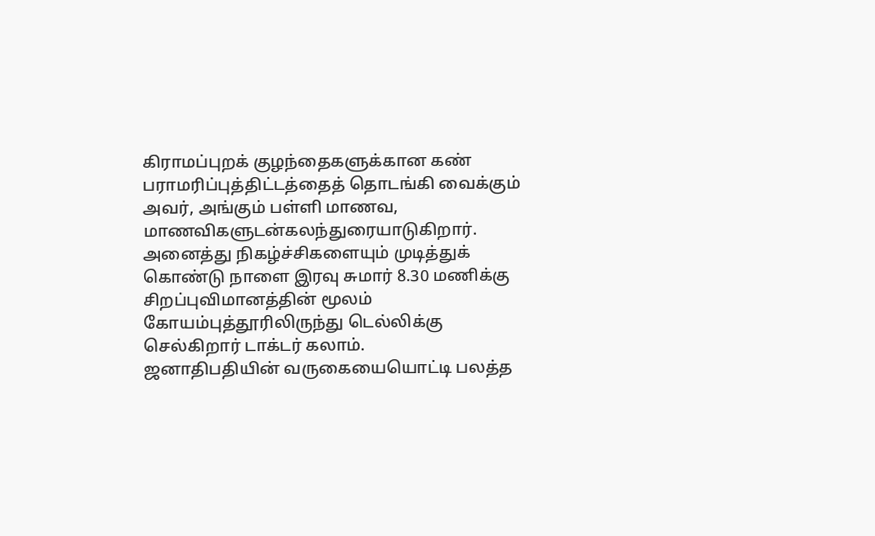கிராமப்புறக் குழந்தைகளுக்கான கண் பராமரிப்புத்திட்டத்தைத் தொடங்கி வைக்கும் அவர், அங்கும் பள்ளி மாணவ, மாணவிகளுடன்கலந்துரையாடுகிறார்.
அனைத்து நிகழ்ச்சிகளையும் முடித்துக் கொண்டு நாளை இரவு சுமார் 8.30 மணிக்கு சிறப்புவிமானத்தின் மூலம் கோயம்புத்தூரிலிருந்து டெல்லிக்கு செல்கிறார் டாக்டர் கலாம்.
ஜனாதிபதியின் வருகையையொட்டி பலத்த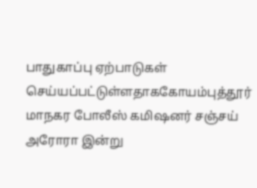பாதுகாப்பு ஏற்பாடுகள் செய்யப்பட்டுள்ளதாககோயம்புத்தூர் மாநகர போலீஸ் கமிஷனர் சஞ்சய் அரோரா இன்று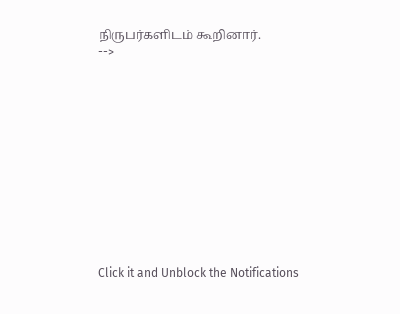நிருபர்களிடம் கூறினார்.
-->












Click it and Unblock the Notifications